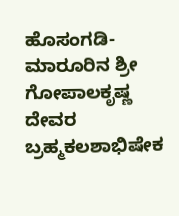ಹೊಸಂಗಡಿ-ಮಾರೂರಿನ ಶ್ರೀ ಗೋಪಾಲಕೃಷ್ಣ ದೇವರ ಬ್ರಹ್ಮಕಲಶಾಭಿಷೇಕ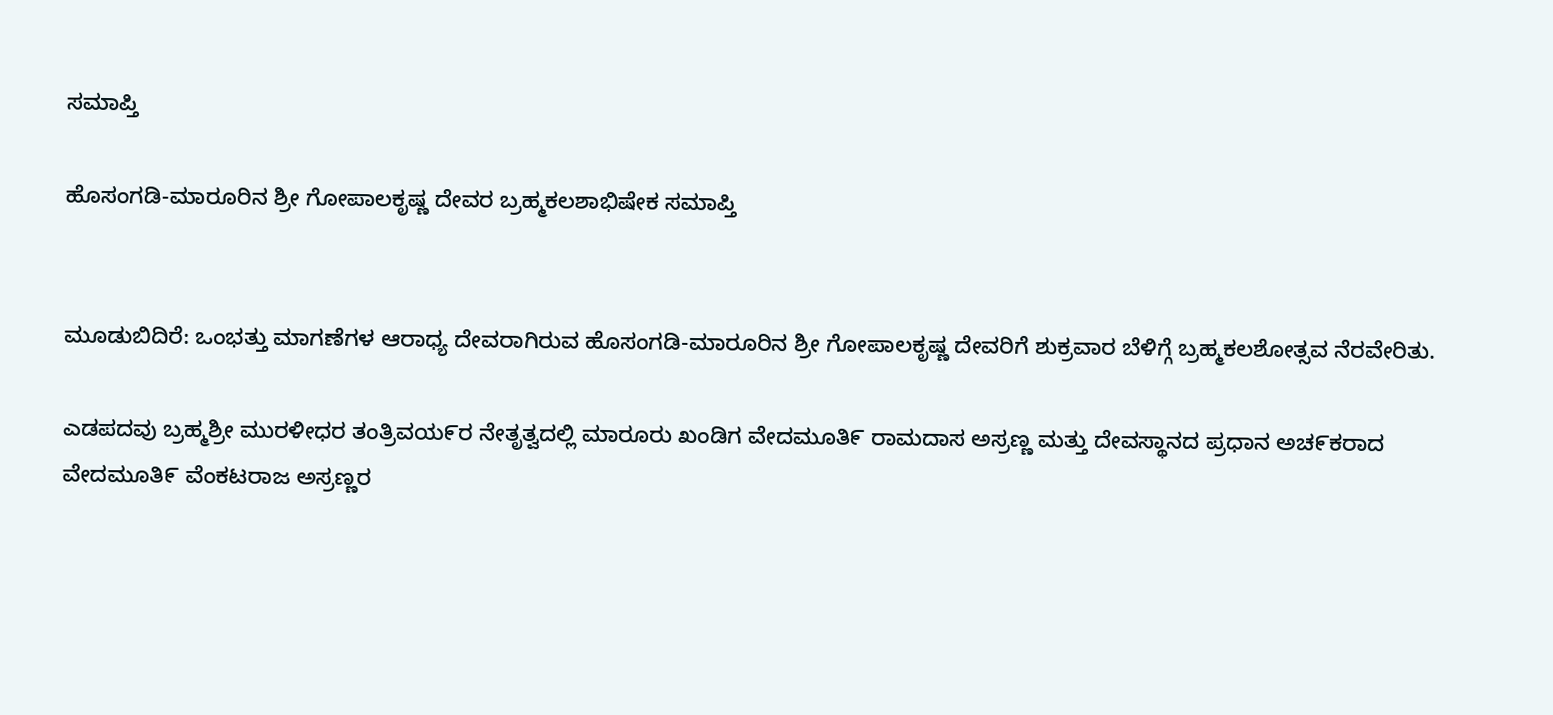ಸಮಾಪ್ತಿ

ಹೊಸಂಗಡಿ-ಮಾರೂರಿನ ಶ್ರೀ ಗೋಪಾಲಕೃಷ್ಣ ದೇವರ ಬ್ರಹ್ಮಕಲಶಾಭಿಷೇಕ ಸಮಾಪ್ತಿ


ಮೂಡುಬಿದಿರೆ: ಒಂಭತ್ತು ಮಾಗಣೆಗಳ ಆರಾಧ್ಯ ದೇವರಾಗಿರುವ ಹೊಸಂಗಡಿ-ಮಾರೂರಿನ ಶ್ರೀ ಗೋಪಾಲಕೃಷ್ಣ ದೇವರಿಗೆ ಶುಕ್ರವಾರ ಬೆಳಿಗ್ಗೆ ಬ್ರಹ್ಮಕಲಶೋತ್ಸವ ನೆರವೇರಿತು.

ಎಡಪದವು ಬ್ರಹ್ಮಶ್ರೀ ಮುರಳೀಧರ ತಂತ್ರಿವಯ೯ರ ನೇತೃತ್ವದಲ್ಲಿ ಮಾರೂರು ಖಂಡಿಗ ವೇದಮೂತಿ೯ ರಾಮದಾಸ ಅಸ್ರಣ್ಣ ಮತ್ತು ದೇವಸ್ಥಾನದ ಪ್ರಧಾನ ಅಚ೯ಕರಾದ ವೇದಮೂತಿ೯ ವೆಂಕಟರಾಜ ಅಸ್ರಣ್ಣರ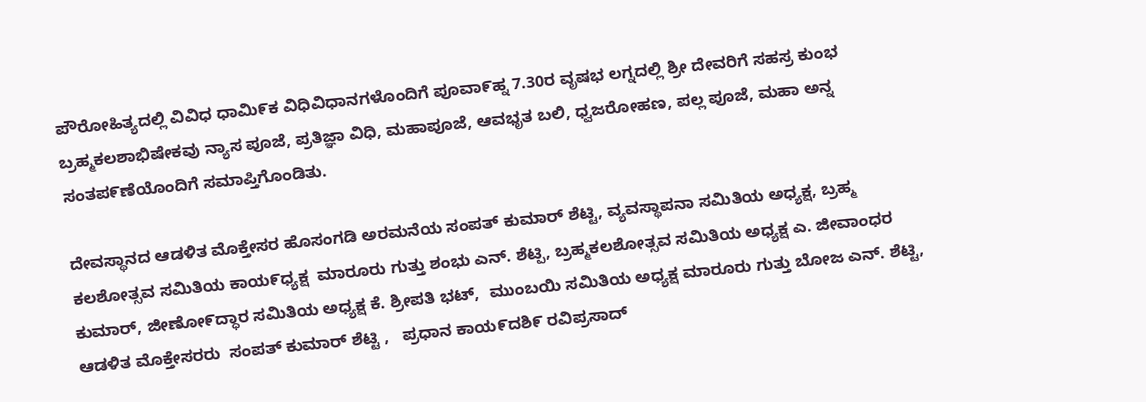ಪೌರೋಹಿತ್ಯದಲ್ಲಿ ವಿವಿಧ ಧಾಮಿ೯ಕ ವಿಧಿವಿಧಾನಗಳೊಂದಿಗೆ ಪೂವಾ೯ಹ್ನ 7.30ರ ವೃಷಭ ಲಗ್ನದಲ್ಲಿ ಶ್ರೀ ದೇವರಿಗೆ ಸಹಸ್ರ ಕುಂಭ ಬ್ರಹ್ಮಕಲಶಾಭಿಷೇಕವು ನ್ಯಾಸ ಪೂಜೆ, ಪ್ರತಿಜ್ಞಾ ವಿಧಿ, ಮಹಾಪೂಜೆ, ಆವಭೃತ ಬಲಿ, ಧ್ವಜರೋಹಣ, ಪಲ್ಲ ಪೂಜೆ, ಮಹಾ ಅನ್ನ ಸಂತಪ೯ಣೆಯೊಂದಿಗೆ ಸಮಾಪ್ತಿಗೊಂಡಿತು.

ದೇವಸ್ಥಾನದ ಆಡಳಿತ ಮೊಕ್ತೇಸರ ಹೊಸಂಗಡಿ ಅರಮನೆಯ ಸಂಪತ್ ಕುಮಾರ್ ಶೆಟ್ಟಿ, ವ್ಯವಸ್ಥಾಪನಾ ಸಮಿತಿಯ ಅಧ್ಯಕ್ಷ, ಬ್ರಹ್ಮ ಕಲಶೋತ್ಸವ ಸಮಿತಿಯ ಕಾಯ೯ಧ್ಯಕ್ಷ  ಮಾರೂರು ಗುತ್ತು ಶಂಭು ಎನ್. ಶೆಟ್ಪಿ, ಬ್ರಹ್ಮಕಲಶೋತ್ಸವ ಸಮಿತಿಯ ಅಧ್ಯಕ್ಷ ಎ. ಜೀವಾಂಧರ ಕುಮಾರ್, ಜೀಣೋ೯ದ್ಧಾರ ಸಮಿತಿಯ ಅಧ್ಯಕ್ಷ ಕೆ. ಶ್ರೀಪತಿ ಭಟ್,  ಮುಂಬಯಿ ಸಮಿತಿಯ ಅಧ್ಯಕ್ಷ ಮಾರೂರು ಗುತ್ತು ಬೋಜ ಎನ್. ಶೆಟ್ಟಿ, ಆಡಳಿತ ಮೊಕ್ತೇಸರರು  ಸಂಪತ್ ಕುಮಾರ್ ಶೆಟ್ಟಿ ,   ಪ್ರಧಾನ ಕಾಯ೯ದಶಿ೯ ರವಿಪ್ರಸಾದ್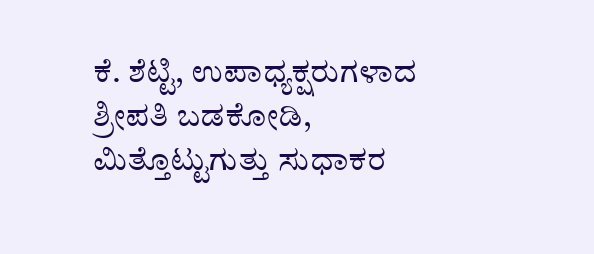ಕೆ. ಶೆಟ್ಟಿ, ಉಪಾಧ್ಯಕ್ಷರುಗಳಾದ ಶ್ರೀಪತಿ ಬಡಕೋಡಿ, ಮಿತ್ತೊಟ್ಟುಗುತ್ತು ಸುಧಾಕರ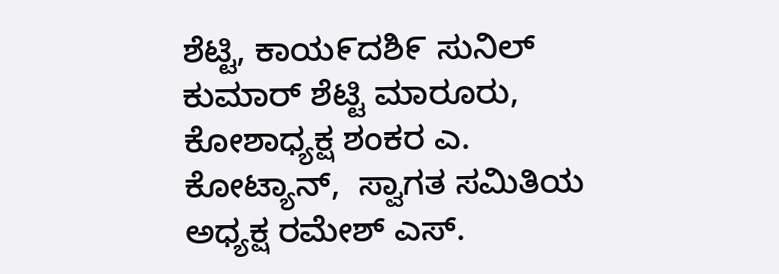ಶೆಟ್ಟಿ, ಕಾಯ೯ದಶಿ೯ ಸುನಿಲ್ ಕುಮಾರ್ ಶೆಟ್ಟಿ ಮಾರೂರು, ಕೋಶಾಧ್ಯಕ್ಷ ಶಂಕರ ಎ. ಕೋಟ್ಯಾನ್,  ಸ್ವಾಗತ ಸಮಿತಿಯ ಅಧ್ಯಕ್ಷ ರಮೇಶ್ ಎಸ್.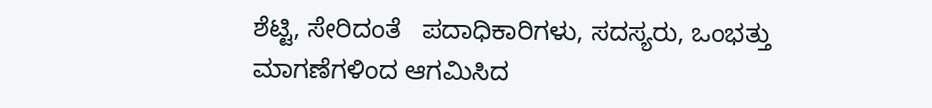ಶೆಟ್ಟಿ, ಸೇರಿದಂತೆ   ಪದಾಧಿಕಾರಿಗಳು, ಸದಸ್ಯರು, ಒಂಭತ್ತು ಮಾಗಣೆಗಳಿಂದ ಆಗಮಿಸಿದ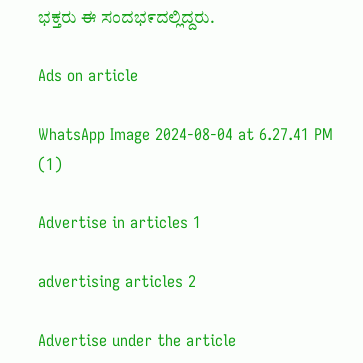ಭಕ್ತರು ಈ ಸಂದಭ೯ದಲ್ಲಿದ್ದರು.

Ads on article

WhatsApp Image 2024-08-04 at 6.27.41 PM (1)

Advertise in articles 1

advertising articles 2

Advertise under the article